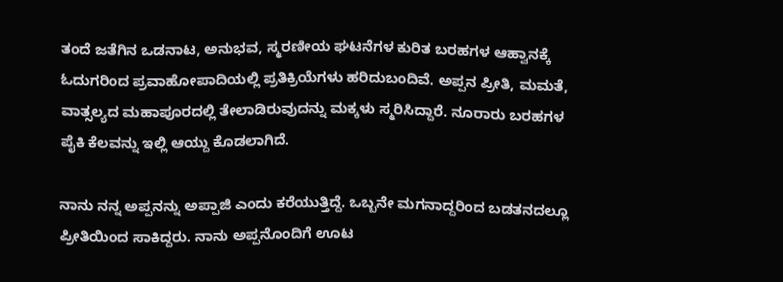ತಂದೆ ಜತೆಗಿನ ಒಡನಾಟ, ಅನುಭವ, ಸ್ಮರಣೀಯ ಘಟನೆಗಳ ಕುರಿತ ಬರಹಗಳ ಆಹ್ವಾನಕ್ಕೆ ಓದುಗರಿಂದ ಪ್ರವಾಹೋಪಾದಿಯಲ್ಲಿ ಪ್ರತಿಕ್ರಿಯೆಗಳು ಹರಿದುಬಂದಿವೆ. ಅಪ್ಪನ ಪ್ರೀತಿ, ಮಮತೆ, ವಾತ್ಸಲ್ಯದ ಮಹಾಪೂರದಲ್ಲಿ ತೇಲಾಡಿರುವುದನ್ನು ಮಕ್ಕಳು ಸ್ಮರಿಸಿದ್ದಾರೆ. ನೂರಾರು ಬರಹಗಳ ಪೈಕಿ ಕೆಲವನ್ನು ಇಲ್ಲಿ ಆಯ್ದು ಕೊಡಲಾಗಿದೆ.

ನಾನು ನನ್ನ ಅಪ್ಪನನ್ನು ಅಪ್ಪಾಜಿ ಎಂದು ಕರೆಯುತ್ತಿದ್ದೆ. ಒಬ್ಬನೇ ಮಗನಾದ್ದರಿಂದ ಬಡತನದಲ್ಲೂ ಪ್ರೀತಿಯಿಂದ ಸಾಕಿದ್ದರು. ನಾನು ಅಪ್ಪನೊಂದಿಗೆ ಊಟ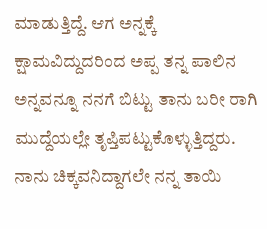ಮಾಡುತ್ತಿದ್ದೆ. ಆಗ ಅನ್ನಕ್ಕೆ ಕ್ಷಾಮವಿದ್ದುದರಿಂದ ಅಪ್ಪ ತನ್ನ ಪಾಲಿನ ಅನ್ನವನ್ನೂ ನನಗೆ ಬಿಟ್ಟು ತಾನು ಬರೀ ರಾಗಿ ಮುದ್ದೆಯಲ್ಲೇ ತೃಪ್ತಿಪಟ್ಟುಕೊಳ್ಳುತ್ತಿದ್ದರು. ನಾನು ಚಿಕ್ಕವನಿದ್ದಾಗಲೇ ನನ್ನ ತಾಯಿ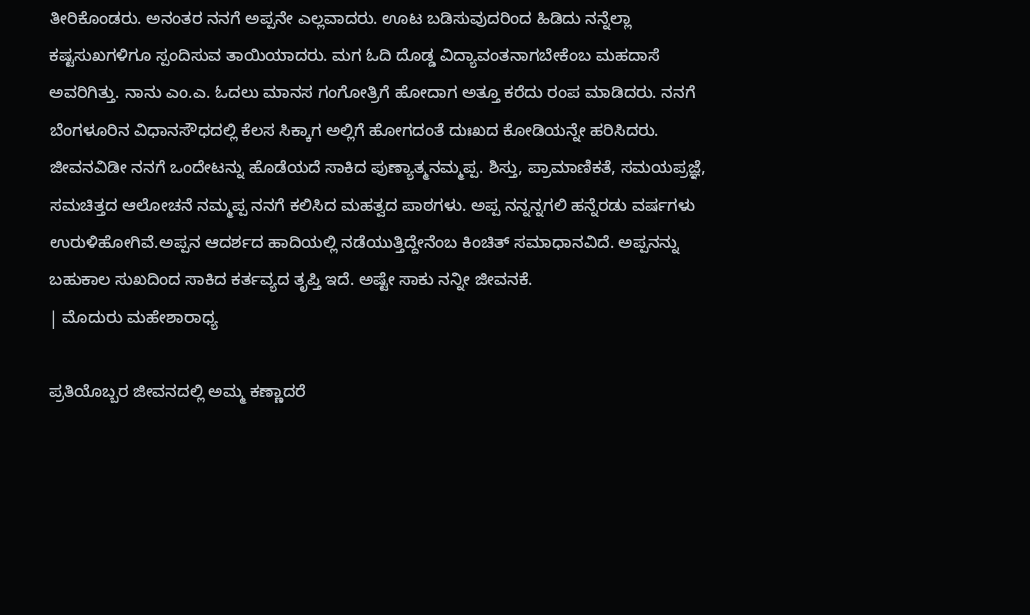ತೀರಿಕೊಂಡರು. ಅನಂತರ ನನಗೆ ಅಪ್ಪನೇ ಎಲ್ಲವಾದರು. ಊಟ ಬಡಿಸುವುದರಿಂದ ಹಿಡಿದು ನನ್ನೆಲ್ಲಾ ಕಷ್ಟಸುಖಗಳಿಗೂ ಸ್ಪಂದಿಸುವ ತಾಯಿಯಾದರು. ಮಗ ಓದಿ ದೊಡ್ಡ ವಿದ್ಯಾವಂತನಾಗಬೇಕೆಂಬ ಮಹದಾಸೆ ಅವರಿಗಿತ್ತು. ನಾನು ಎಂ.ಎ. ಓದಲು ಮಾನಸ ಗಂಗೋತ್ರಿಗೆ ಹೋದಾಗ ಅತ್ತೂ ಕರೆದು ರಂಪ ಮಾಡಿದರು. ನನಗೆ ಬೆಂಗಳೂರಿನ ವಿಧಾನಸೌಧದಲ್ಲಿ ಕೆಲಸ ಸಿಕ್ಕಾಗ ಅಲ್ಲಿಗೆ ಹೋಗದಂತೆ ದುಃಖದ ಕೋಡಿಯನ್ನೇ ಹರಿಸಿದರು. ಜೀವನವಿಡೀ ನನಗೆ ಒಂದೇಟನ್ನು ಹೊಡೆಯದೆ ಸಾಕಿದ ಪುಣ್ಯಾತ್ಮನಮ್ಮಪ್ಪ. ಶಿಸ್ತು, ಪ್ರಾಮಾಣಿಕತೆ, ಸಮಯಪ್ರಜ್ಞೆ, ಸಮಚಿತ್ತದ ಆಲೋಚನೆ ನಮ್ಮಪ್ಪ ನನಗೆ ಕಲಿಸಿದ ಮಹತ್ವದ ಪಾಠಗಳು. ಅಪ್ಪ ನನ್ನನ್ನಗಲಿ ಹನ್ನೆರಡು ವರ್ಷಗಳು ಉರುಳಿಹೋಗಿವೆ.ಅಪ್ಪನ ಆದರ್ಶದ ಹಾದಿಯಲ್ಲಿ ನಡೆಯುತ್ತಿದ್ದೇನೆಂಬ ಕಿಂಚಿತ್ ಸಮಾಧಾನವಿದೆ. ಅಪ್ಪನನ್ನು ಬಹುಕಾಲ ಸುಖದಿಂದ ಸಾಕಿದ ಕರ್ತವ್ಯದ ತೃಪ್ತಿ ಇದೆ. ಅಷ್ಟೇ ಸಾಕು ನನ್ನೀ ಜೀವನಕೆ.
| ಮೊದುರು ಮಹೇಶಾರಾಧ್ಯ

ಪ್ರತಿಯೊಬ್ಬರ ಜೀವನದಲ್ಲಿ ಅಮ್ಮ ಕಣ್ಣಾದರೆ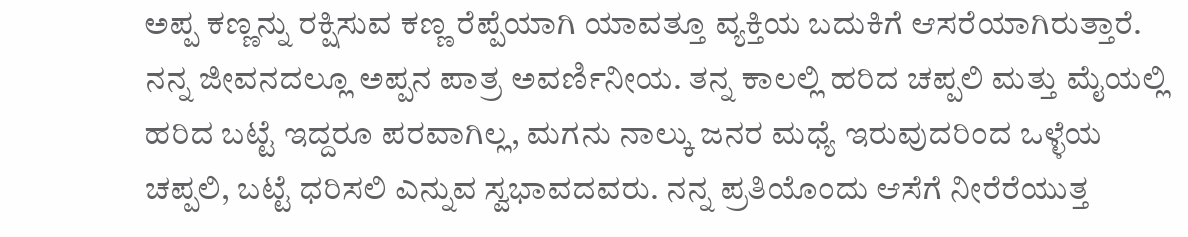ಅಪ್ಪ ಕಣ್ಣನ್ನು ರಕ್ಷಿಸುವ ಕಣ್ಣ ರೆಪ್ಪೆಯಾಗಿ ಯಾವತ್ತೂ ವ್ಯಕ್ತಿಯ ಬದುಕಿಗೆ ಆಸರೆಯಾಗಿರುತ್ತಾರೆ. ನನ್ನ ಜೀವನದಲ್ಲೂ ಅಪ್ಪನ ಪಾತ್ರ ಅವರ್ಣಿನೀಯ. ತನ್ನ ಕಾಲಲ್ಲಿ ಹರಿದ ಚಪ್ಪಲಿ ಮತ್ತು ಮೈಯಲ್ಲಿ ಹರಿದ ಬಟ್ಟೆ ಇದ್ದರೂ ಪರವಾಗಿಲ್ಲ, ಮಗನು ನಾಲ್ಕು ಜನರ ಮಧ್ಯೆ ಇರುವುದರಿಂದ ಒಳ್ಳೆಯ ಚಪ್ಪಲಿ, ಬಟ್ಟೆ ಧರಿಸಲಿ ಎನ್ನುವ ಸ್ವಭಾವದವರು. ನನ್ನ ಪ್ರತಿಯೊಂದು ಆಸೆಗೆ ನೀರೆರೆಯುತ್ತ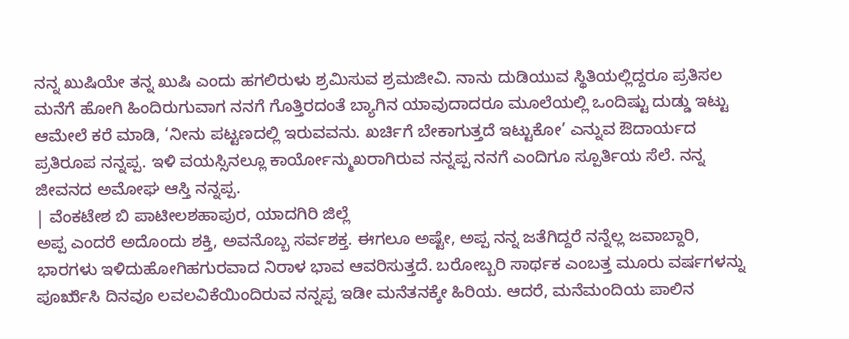ನನ್ನ ಖುಷಿಯೇ ತನ್ನ ಖುಷಿ ಎಂದು ಹಗಲಿರುಳು ಶ್ರಮಿಸುವ ಶ್ರಮಜೀವಿ. ನಾನು ದುಡಿಯುವ ಸ್ಥಿತಿಯಲ್ಲಿದ್ದರೂ ಪ್ರತಿಸಲ ಮನೆಗೆ ಹೋಗಿ ಹಿಂದಿರುಗುವಾಗ ನನಗೆ ಗೊತ್ತಿರದಂತೆ ಬ್ಯಾಗಿನ ಯಾವುದಾದರೂ ಮೂಲೆಯಲ್ಲಿ ಒಂದಿಷ್ಟು ದುಡ್ಡು ಇಟ್ಟು ಆಮೇಲೆ ಕರೆ ಮಾಡಿ, ‘ನೀನು ಪಟ್ಟಣದಲ್ಲಿ ಇರುವವನು. ಖರ್ಚಿಗೆ ಬೇಕಾಗುತ್ತದೆ ಇಟ್ಟುಕೋ’ ಎನ್ನುವ ಔದಾರ್ಯದ ಪ್ರತಿರೂಪ ನನ್ನಪ್ಪ. ಇಳಿ ವಯಸ್ಸಿನಲ್ಲೂ ಕಾರ್ಯೋನ್ಮುಖರಾಗಿರುವ ನನ್ನಪ್ಪ ನನಗೆ ಎಂದಿಗೂ ಸ್ಪೂರ್ತಿಯ ಸೆಲೆ. ನನ್ನ ಜೀವನದ ಅಮೋಘ ಆಸ್ತಿ ನನ್ನಪ್ಪ.
| ವೆಂಕಟೇಶ ಬಿ ಪಾಟೀಲಶಹಾಪುರ, ಯಾದಗಿರಿ ಜಿಲ್ಲೆ
ಅಪ್ಪ ಎಂದರೆ ಅದೊಂದು ಶಕ್ತಿ, ಅವನೊಬ್ಬ ಸರ್ವಶಕ್ತ. ಈಗಲೂ ಅಷ್ಟೇ, ಅಪ್ಪ ನನ್ನ ಜತೆಗಿದ್ದರೆ ನನ್ನೆಲ್ಲ ಜವಾಬ್ದಾರಿ, ಭಾರಗಳು ಇಳಿದುಹೋಗಿಹಗುರವಾದ ನಿರಾಳ ಭಾವ ಆವರಿಸುತ್ತದೆ. ಬರೋಬ್ಬರಿ ಸಾರ್ಥಕ ಎಂಬತ್ತ ಮೂರು ವರ್ಷಗಳನ್ನು ಪೂರೃೆಸಿ ದಿನವೂ ಲವಲವಿಕೆಯಿಂದಿರುವ ನನ್ನಪ್ಪ ಇಡೀ ಮನೆತನಕ್ಕೇ ಹಿರಿಯ. ಆದರೆ, ಮನೆಮಂದಿಯ ಪಾಲಿನ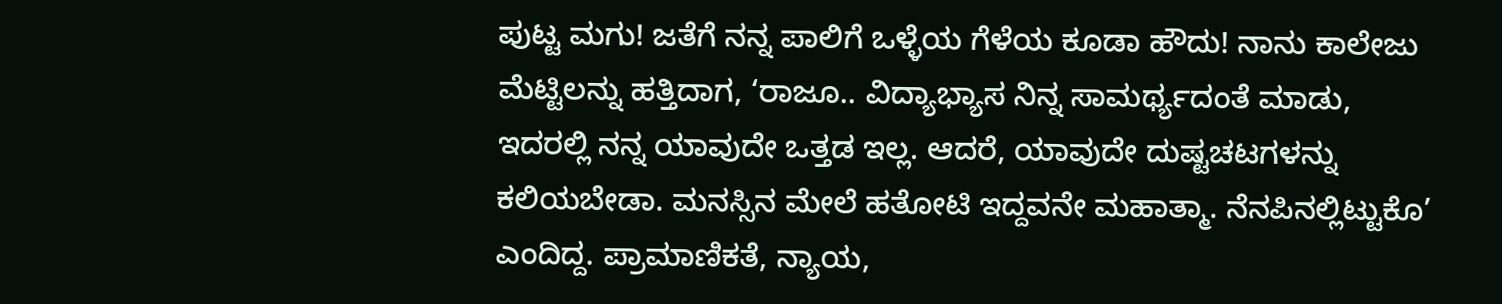ಪುಟ್ಟ ಮಗು! ಜತೆಗೆ ನನ್ನ ಪಾಲಿಗೆ ಒಳ್ಳೆಯ ಗೆಳೆಯ ಕೂಡಾ ಹೌದು! ನಾನು ಕಾಲೇಜು ಮೆಟ್ಟಿಲನ್ನು ಹತ್ತಿದಾಗ, ‘ರಾಜೂ.. ವಿದ್ಯಾಭ್ಯಾಸ ನಿನ್ನ ಸಾಮರ್ಥ್ಯದಂತೆ ಮಾಡು, ಇದರಲ್ಲಿ ನನ್ನ ಯಾವುದೇ ಒತ್ತಡ ಇಲ್ಲ. ಆದರೆ, ಯಾವುದೇ ದುಷ್ಟಚಟಗಳನ್ನು ಕಲಿಯಬೇಡಾ. ಮನಸ್ಸಿನ ಮೇಲೆ ಹತೋಟಿ ಇದ್ದವನೇ ಮಹಾತ್ಮಾ. ನೆನಪಿನಲ್ಲಿಟ್ಟುಕೊ’ ಎಂದಿದ್ದ. ಪ್ರಾಮಾಣಿಕತೆ, ನ್ಯಾಯ,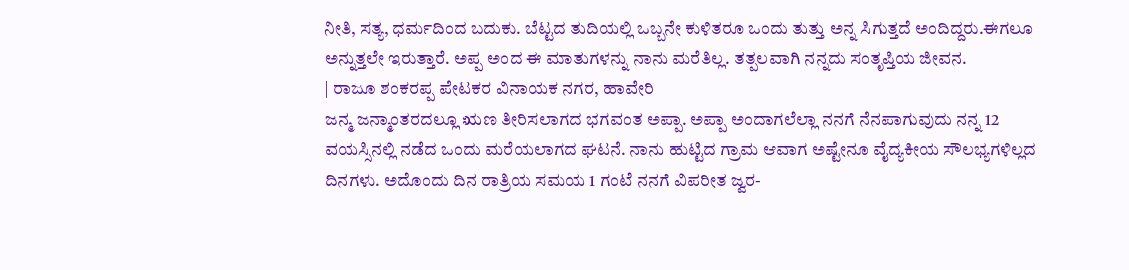ನೀತಿ, ಸತ್ಯ, ಧರ್ಮದಿಂದ ಬದುಕು. ಬೆಟ್ಟದ ತುದಿಯಲ್ಲಿ ಒಬ್ಬನೇ ಕುಳಿತರೂ ಒಂದು ತುತ್ತು ಅನ್ನ ಸಿಗುತ್ತದೆ ಅಂದಿದ್ದರು.ಈಗಲೂ ಅನ್ನುತ್ತಲೇ ಇರುತ್ತಾರೆ. ಅಪ್ಪ ಅಂದ ಈ ಮಾತುಗಳನ್ನು ನಾನು ಮರೆತಿಲ್ಲ. ತತ್ಪಲವಾಗಿ ನನ್ನದು ಸಂತೃಪ್ತಿಯ ಜೀವನ.
| ರಾಜೂ ಶಂಕರಪ್ಪ ಪೇಟಕರ ವಿನಾಯಕ ನಗರ, ಹಾವೇರಿ
ಜನ್ಮ ಜನ್ಮಾಂತರದಲ್ಲೂ ಋಣ ತೀರಿಸಲಾಗದ ಭಗವಂತ ಅಪ್ಪಾ. ಅಪ್ಪಾ ಅಂದಾಗಲೆಲ್ಲಾ ನನಗೆ ನೆನಪಾಗುವುದು ನನ್ನ 12 ವಯಸ್ಸಿನಲ್ಲಿ ನಡೆದ ಒಂದು ಮರೆಯಲಾಗದ ಘಟನೆ. ನಾನು ಹುಟ್ಟಿದ ಗ್ರಾಮ ಆವಾಗ ಅಷ್ಟೇನೂ ವೈದ್ಯಕೀಯ ಸೌಲಭ್ಯಗಳಿಲ್ಲದ ದಿನಗಳು. ಅದೊಂದು ದಿನ ರಾತ್ರಿಯ ಸಮಯ 1 ಗಂಟೆ ನನಗೆ ವಿಪರೀತ ಜ್ವರ-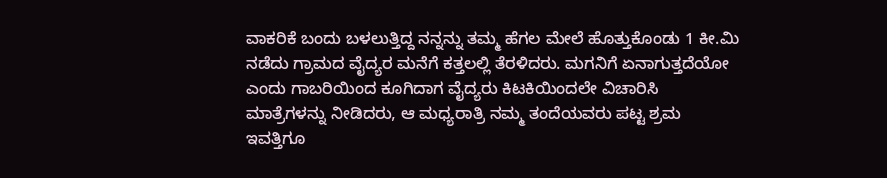ವಾಕರಿಕೆ ಬಂದು ಬಳಲುತ್ತಿದ್ದ ನನ್ನನ್ನು ತಮ್ಮ ಹೆಗಲ ಮೇಲೆ ಹೊತ್ತುಕೊಂಡು 1 ಕೀ.ಮಿ ನಡೆದು ಗ್ರಾಮದ ವೈದ್ಯರ ಮನೆಗೆ ಕತ್ತಲಲ್ಲಿ ತೆರಳಿದರು. ಮಗನಿಗೆ ಏನಾಗುತ್ತದೆಯೋ ಎಂದು ಗಾಬರಿಯಿಂದ ಕೂಗಿದಾಗ ವೈದ್ಯರು ಕಿಟಕಿಯಿಂದಲೇ ವಿಚಾರಿಸಿ ಮಾತ್ರೆಗಳನ್ನು ನೀಡಿದರು, ಆ ಮಧ್ಯರಾತ್ರಿ ನಮ್ಮ ತಂದೆಯವರು ಪಟ್ಟ ಶ್ರಮ ಇವತ್ತಿಗೂ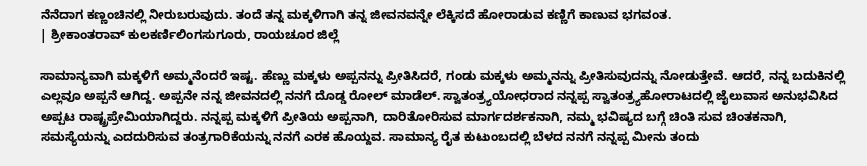ನೆನೆದಾಗ ಕಣ್ಣಂಚಿನಲ್ಲಿ ನೀರುಬರುವುದು. ತಂದೆ ತನ್ನ ಮಕ್ಕಳಿಗಾಗಿ ತನ್ನ ಜೀವನವನ್ನೇ ಲೆಕ್ಕಿಸದೆ ಹೋರಾಡುವ ಕಣ್ಣಿಗೆ ಕಾಣುವ ಭಗವಂತ.
| ಶ್ರೀಕಾಂತರಾವ್ ಕುಲಕರ್ಣಿಲಿಂಗಸುಗೂರು, ರಾಯಚೂರ ಜಿಲ್ಲೆ

ಸಾಮಾನ್ಯವಾಗಿ ಮಕ್ಕಳಿಗೆ ಅಮ್ಮನೆಂದರೆ ಇಷ್ಟ. ಹೆಣ್ಣು ಮಕ್ಕಳು ಅಪ್ಪನನ್ನು ಪ್ರೀತಿಸಿದರೆ, ಗಂಡು ಮಕ್ಕಳು ಅಮ್ಮನನ್ನು ಪ್ರೀತಿಸುವುದನ್ನು ನೋಡುತ್ತೇವೆ. ಆದರೆ, ನನ್ನ ಬದುಕಿನಲ್ಲಿ ಎಲ್ಲವೂ ಅಪ್ಪನೆ ಆಗಿದ್ದ. ಅಪ್ಪನೇ ನನ್ನ ಜೀವನದಲ್ಲಿ ನನಗೆ ದೊಡ್ಡ ರೋಲ್ ಮಾಡೆಲ್. ಸ್ವಾತಂತ್ರ್ಯಯೋಧರಾದ ನನ್ನಪ್ಪ ಸ್ವಾತಂತ್ರ್ಯಹೋರಾಟದಲ್ಲಿ ಜೈಲುವಾಸ ಅನುಭವಿಸಿದ ಅಪ್ಪಟ ರಾಷ್ಟ್ರಪ್ರೇಮಿಯಾಗಿದ್ದರು. ನನ್ನಪ್ಪ ಮಕ್ಕಳಿಗೆ ಪ್ರೀತಿಯ ಅಪ್ಪನಾಗಿ, ದಾರಿತೋರಿಸುವ ಮಾರ್ಗದರ್ಶಕನಾಗಿ, ನಮ್ಮ ಭವಿಷ್ಯದ ಬಗ್ಗೆ ಚಿಂತಿ ಸುವ ಚಿಂತಕನಾಗಿ, ಸಮಸ್ಯೆಯನ್ನು ಎದದುರಿಸುವ ತಂತ್ರಗಾರಿಕೆಯನ್ನು ನನಗೆ ಎರಕ ಹೊಯ್ದವ. ಸಾಮಾನ್ಯ ರೈತ ಕುಟುಂಬದಲ್ಲಿ ಬೆಳದ ನನಗೆ ನನ್ನಪ್ಪ ಮೀನು ತಂದು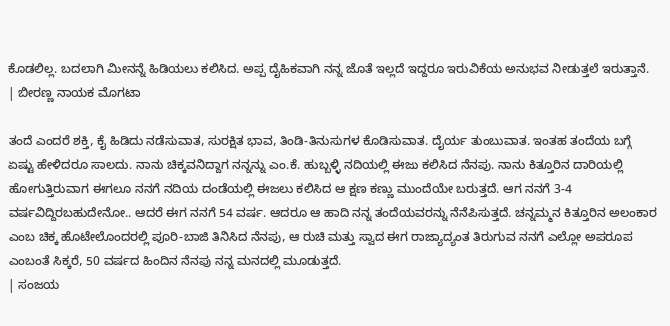ಕೊಡಲಿಲ್ಲ. ಬದಲಾಗಿ ಮೀನನ್ನೆ ಹಿಡಿಯಲು ಕಲಿಸಿದ. ಅಪ್ಪ ದೈಹಿಕವಾಗಿ ನನ್ನ ಜೊತೆ ಇಲ್ಲದೆ ಇದ್ದರೂ ಇರುವಿಕೆಯ ಅನುಭವ ನೀಡುತ್ತಲೆ ಇರುತ್ತಾನೆ.
| ಬೀರಣ್ಣ ನಾಯಕ ಮೊಗಟಾ

ತಂದೆ ಎಂದರೆ ಶಕ್ತಿ, ಕೈ ಹಿಡಿದು ನಡೆಸುವಾತ, ಸುರಕ್ಷಿತ ಭಾವ, ತಿಂಡಿ-ತಿನುಸುಗಳ ಕೊಡಿಸುವಾತ. ದೈರ್ಯ ತುಂಬುವಾತ. ಇಂತಹ ತಂದೆಯ ಬಗ್ಗೆ ಏಷ್ಟು ಹೇಳಿದರೂ ಸಾಲದು. ನಾನು ಚಿಕ್ಕವನಿದ್ದಾಗ ನನ್ನನ್ನು ಎಂ.ಕೆ. ಹುಬ್ಬಳ್ಳಿ ನದಿಯಲ್ಲಿ ಈಜು ಕಲಿಸಿದ ನೆನಪು. ನಾನು ಕಿತ್ತೂರಿನ ದಾರಿಯಲ್ಲಿ ಹೋಗುತ್ತಿರುವಾಗ ಈಗಲೂ ನನಗೆ ನದಿಯ ದಂಡೆಯಲ್ಲಿ ಈಜಲು ಕಲಿಸಿದ ಆ ಕ್ಷಣ ಕಣ್ಣು ಮುಂದೆಯೇ ಬರುತ್ತದೆ. ಆಗ ನನಗೆ 3-4 ವರ್ಷವಿದ್ದಿರಬಹುದೇನೋ.. ಆದರೆ ಈಗ ನನಗೆ 54 ವರ್ಷ. ಆದರೂ ಆ ಹಾದಿ ನನ್ನ ತಂದೆಯವರನ್ನು ನೆನೆಪಿಸುತ್ತದೆ. ಚನ್ನಮ್ಮನ ಕಿತ್ತೂರಿನ ಅಲಂಕಾರ ಎಂಬ ಚಿಕ್ಕ ಹೊಟೇಲೊಂದರಲ್ಲಿ ಪೂರಿ-ಬಾಜಿ ತಿನಿಸಿದ ನೆನಪು, ಆ ರುಚಿ ಮತ್ತು ಸ್ವಾದ ಈಗ ರಾಜ್ಯಾದ್ಯಂತ ತಿರುಗುವ ನನಗೆ ಎಲ್ಲೋ ಅಪರೂಪ ಎಂಬಂತೆ ಸಿಕ್ಕರೆ, 50 ವರ್ಷದ ಹಿಂದಿನ ನೆನಪು ನನ್ನ ಮನದಲ್ಲಿ ಮೂಡುತ್ತದೆ.
| ಸಂಜಯ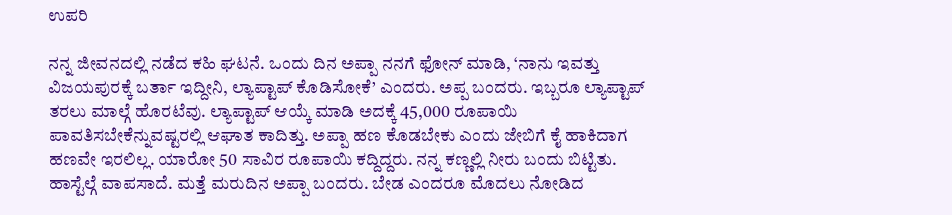ಉಪರಿ

ನನ್ನ ಜೀವನದಲ್ಲಿ ನಡೆದ ಕಹಿ ಘಟನೆ. ಒಂದು ದಿನ ಅಪ್ಪಾ ನನಗೆ ಫೋನ್ ಮಾಡಿ, ‘ನಾನು ಇವತ್ತು ವಿಜಯಪುರಕ್ಕೆ ಬರ್ತಾ ಇದ್ದೀನಿ, ಲ್ಯಾಪ್ಟಾಪ್ ಕೊಡಿಸೋಕೆ’ ಎಂದರು. ಅಪ್ಪ ಬಂದರು. ಇಬ್ಬರೂ ಲ್ಯಾಪ್ಟಾಪ್ ತರಲು ಮಾಲ್ಗೆ ಹೊರಟೆವು. ಲ್ಯಾಪ್ಟಾಪ್ ಆಯ್ಕೆ ಮಾಡಿ ಅದಕ್ಕೆ 45,000 ರೂಪಾಯಿ ಪಾವತಿಸಬೇಕೆನ್ನುವಷ್ಟರಲ್ಲಿ ಆಘಾತ ಕಾದಿತ್ತು. ಅಪ್ಪಾ ಹಣ ಕೊಡಬೇಕು ಎಂದು ಜೇಬಿಗೆ ಕೈ ಹಾಕಿದಾಗ ಹಣವೇ ಇರಲಿಲ್ಲ. ಯಾರೋ 50 ಸಾವಿರ ರೂಪಾಯಿ ಕದ್ದಿದ್ದರು. ನನ್ನ ಕಣ್ಣಲ್ಲಿ ನೀರು ಬಂದು ಬಿಟ್ಟಿತು. ಹಾಸ್ಟೆಲ್ಗೆ ವಾಪಸಾದೆ. ಮತ್ತೆ ಮರುದಿನ ಅಪ್ಪಾ ಬಂದರು. ಬೇಡ ಎಂದರೂ ಮೊದಲು ನೋಡಿದ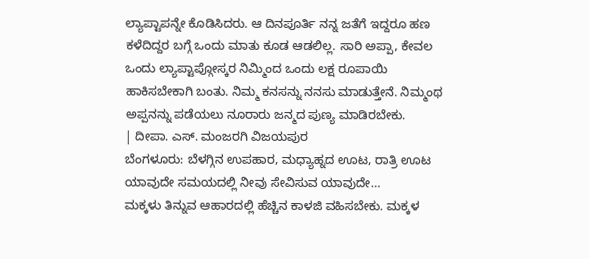ಲ್ಯಾಪ್ಟಾಪನ್ನೇ ಕೊಡಿಸಿದರು. ಆ ದಿನಪೂರ್ತಿ ನನ್ನ ಜತೆಗೆ ಇದ್ದರೂ ಹಣ ಕಳೆದಿದ್ದರ ಬಗ್ಗೆ ಒಂದು ಮಾತು ಕೂಡ ಆಡಲಿಲ್ಲ. ಸಾರಿ ಅಪ್ಪಾ, ಕೇವಲ ಒಂದು ಲ್ಯಾಪ್ಟಾಪ್ಗೋಸ್ಕರ ನಿಮ್ಮಿಂದ ಒಂದು ಲಕ್ಷ ರೂಪಾಯಿ ಹಾಕಿಸಬೇಕಾಗಿ ಬಂತು. ನಿಮ್ಮ ಕನಸನ್ನು ನನಸು ಮಾಡುತ್ತೇನೆ. ನಿಮ್ಮಂಥ ಅಪ್ಪನನ್ನು ಪಡೆಯಲು ನೂರಾರು ಜನ್ಮದ ಪುಣ್ಯ ಮಾಡಿರಬೇಕು.
| ದೀಪಾ. ಎಸ್. ಮಂಜರಗಿ ವಿಜಯಪುರ
ಬೆಂಗಳೂರು: ಬೆಳಗ್ಗಿನ ಉಪಹಾರ, ಮಧ್ಯಾಹ್ನದ ಊಟ, ರಾತ್ರಿ ಊಟ ಯಾವುದೇ ಸಮಯದಲ್ಲಿ ನೀವು ಸೇವಿಸುವ ಯಾವುದೇ…
ಮಕ್ಕಳು ತಿನ್ನುವ ಆಹಾರದಲ್ಲಿ ಹೆಚ್ಚಿನ ಕಾಳಜಿ ವಹಿಸಬೇಕು. ಮಕ್ಕಳ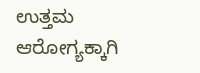ಉತ್ತಮ ಆರೋಗ್ಯಕ್ಕಾಗಿ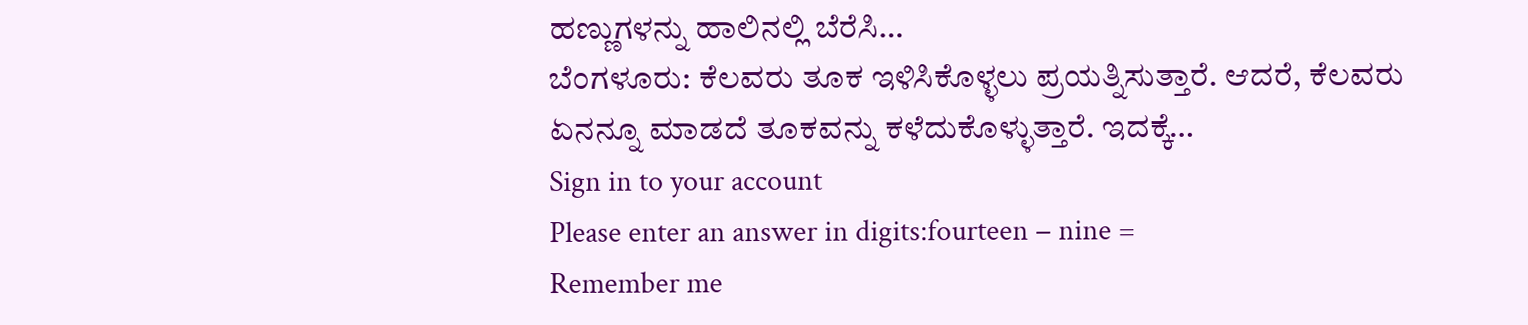ಹಣ್ಣುಗಳನ್ನು ಹಾಲಿನಲ್ಲಿ ಬೆರೆಸಿ…
ಬೆಂಗಳೂರು: ಕೆಲವರು ತೂಕ ಇಳಿಸಿಕೊಳ್ಳಲು ಪ್ರಯತ್ನಿಸುತ್ತಾರೆ. ಆದರೆ, ಕೆಲವರು ಏನನ್ನೂ ಮಾಡದೆ ತೂಕವನ್ನು ಕಳೆದುಕೊಳ್ಳುತ್ತಾರೆ. ಇದಕ್ಕೆ…
Sign in to your account
Please enter an answer in digits:fourteen − nine =
Remember me